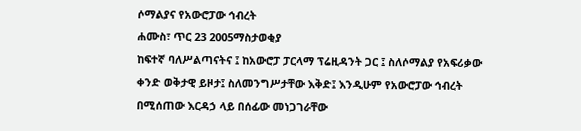ሶማልያና የአውሮፓው ኅብረት
ሐሙስ፣ ጥር 23 2005ማስታወቂያ
ከፍተኛ ባለሥልጣናትና ፤ ከአውሮፓ ፓርላማ ፕሬዚዳንት ጋር ፤ ስለሶማልያ የአፍሪቃው ቀንድ ወቅታዊ ይዞታ፤ ስለመንግሥታቸው እቅድ፤ እንዲሁም የአውሮፓው ኅብረት በሚሰጠው እርዳኃ ላይ በሰፊው መነጋገራቸው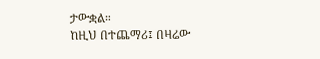ታውቋል።
ከዚህ በተጨማሪ፤ በዛሬው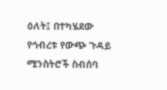ዕለት፤ በተካሄደው የኅብረቱ የውጭ ጉዳይ ሚንስትሮች ስብሰባ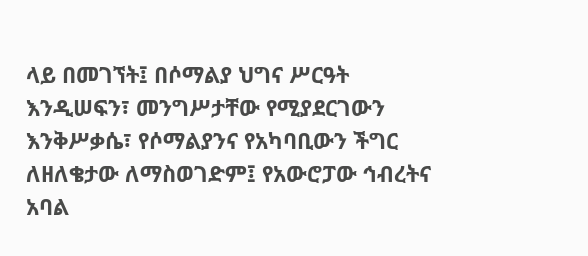ላይ በመገኘት፤ በሶማልያ ህግና ሥርዓት እንዲሠፍን፣ መንግሥታቸው የሚያደርገውን እንቅሥቃሴ፣ የሶማልያንና የአካባቢውን ችግር ለዘለቄታው ለማስወገድም፤ የአውሮፓው ኅብረትና አባል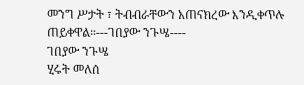መንግ ሥታት ፣ ትብብራቸውን አጠናክረው እንዲቀጥሉ ጠይቀዋል።---ገበያው ንጉሤ----
ገበያው ንጉሤ
ሂሩት መለሰ